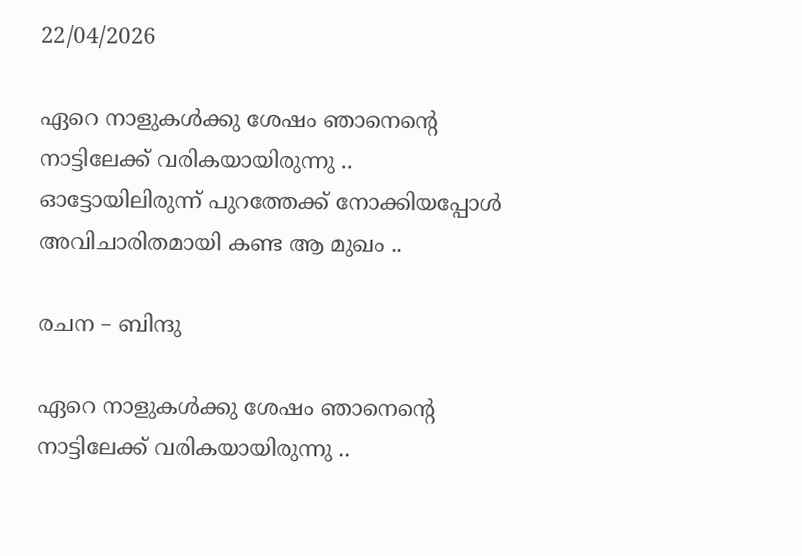22/04/2026

ഏറെ നാളുകൾക്കു ശേഷം ഞാനെന്റെ നാട്ടിലേക്ക് വരികയായിരുന്നു .. ഓട്ടോയിലിരുന്ന് പുറത്തേക്ക് നോക്കിയപ്പോൾ അവിചാരിതമായി കണ്ട ആ മുഖം ..

രചന – ബിന്ദു

ഏറെ നാളുകൾക്കു ശേഷം ഞാനെന്റെ നാട്ടിലേക്ക് വരികയായിരുന്നു ..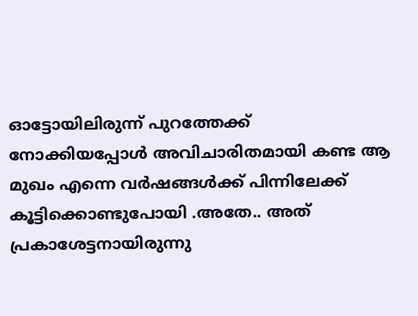ഓട്ടോയിലിരുന്ന് പുറത്തേക്ക് നോക്കിയപ്പോൾ അവിചാരിതമായി കണ്ട ആ മുഖം എന്നെ വർഷങ്ങൾക്ക് പിന്നിലേക്ക് കൂട്ടിക്കൊണ്ടുപോയി .അതേ.. അത് പ്രകാശേട്ടനായിരുന്നു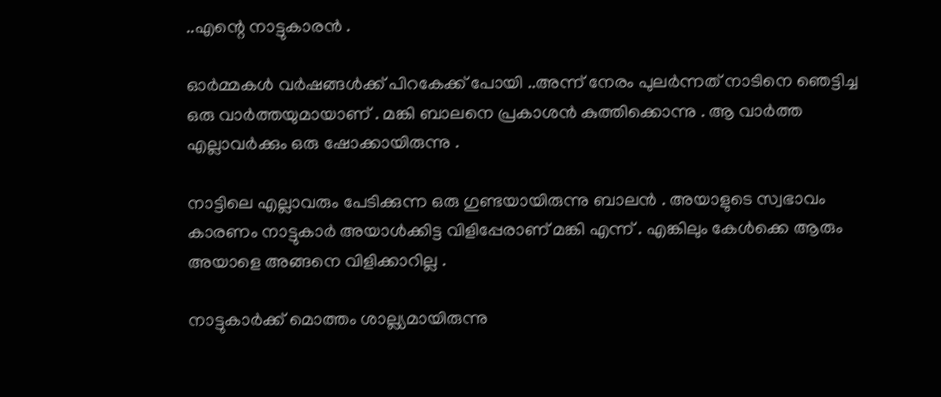..എന്റെ നാട്ടുകാരൻ .

ഓർമ്മകൾ വർഷങ്ങൾക്ക് പിറകേക്ക് പോയി ..അന്ന് നേരം പുലർന്നത് നാടിനെ ഞെട്ടിച്ച ഒരു വാർത്തയുമായാണ് . മങ്കി ബാലനെ പ്രകാശൻ കുത്തിക്കൊന്നു . ആ വാർത്ത എല്ലാവർക്കും ഒരു ഷോക്കായിരുന്നു .

നാട്ടിലെ എല്ലാവരും പേടിക്കുന്ന ഒരു ഗുണ്ടയായിരുന്നു ബാലൻ . അയാളുടെ സ്വഭാവം കാരണം നാട്ടുകാർ അയാൾക്കിട്ട വിളിപ്പേരാണ് മങ്കി എന്ന് . എങ്കിലും കേൾക്കെ ആരും അയാളെ അങ്ങനെ വിളിക്കാറില്ല .

നാട്ടുകാർക്ക് മൊത്തം ശാല്ല്യമായിരുന്നു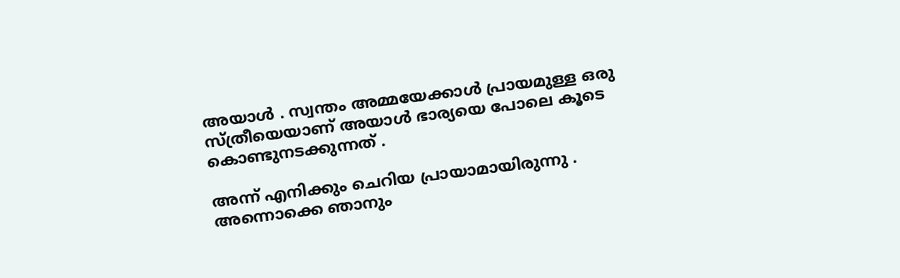അയാൾ . സ്വന്തം അമ്മയേക്കാൾ പ്രായമുള്ള ഒരു സ്ത്രീയെയാണ് അയാൾ ഭാര്യയെ പോലെ കൂടെ കൊണ്ടുനടക്കുന്നത് .

അന്ന് എനിക്കും ചെറിയ പ്രായാമായിരുന്നു .
അന്നൊക്കെ ഞാനും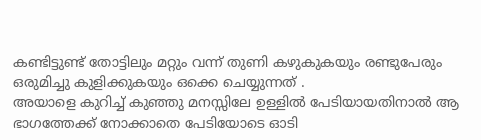കണ്ടിട്ടുണ്ട് തോട്ടിലും മറ്റും വന്ന് തുണി കഴുകുകയും രണ്ടുപേരും ഒരുമിച്ചു കുളിക്കുകയും ഒക്കെ ചെയ്യുന്നത് .
അയാളെ കുറിച്ച് കുഞ്ഞു മനസ്സിലേ ഉള്ളിൽ പേടിയായതിനാൽ ആ ഭാഗത്തേക്ക് നോക്കാതെ പേടിയോടെ ഓടി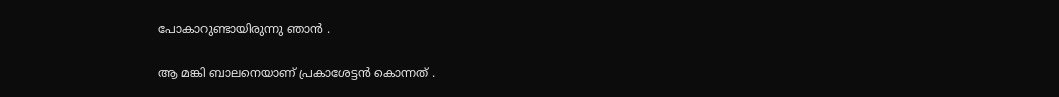പോകാറുണ്ടായിരുന്നു ഞാൻ .

ആ മങ്കി ബാലനെയാണ് പ്രകാശേട്ടൻ കൊന്നത് .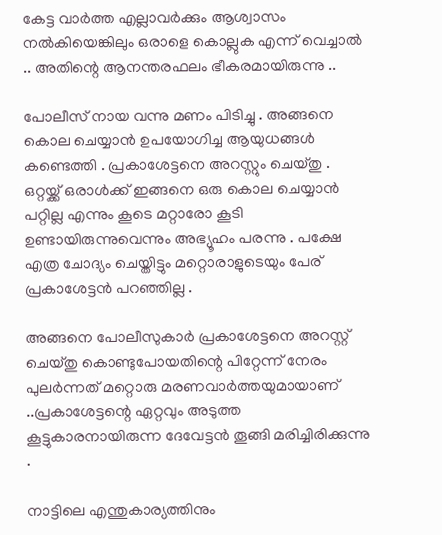കേട്ട വാർത്ത എല്ലാവർക്കും ആശ്വാസം നൽകിയെങ്കിലും ഒരാളെ കൊല്ലുക എന്ന് വെച്ചാൽ .. അതിന്റെ ആനന്തരഫലം ഭീകരമായിരുന്നു ..

പോലീസ് നായ വന്നു മണം പിടിച്ചു . അങ്ങനെ കൊല ചെയ്യാൻ ഉപയോഗിച്ച ആയുധങ്ങൾ കണ്ടെത്തി . പ്രകാശേട്ടനെ അറസ്റ്റും ചെയ്തു . ഒറ്റയ്ക്ക് ഒരാൾക്ക് ഇങ്ങനെ ഒരു കൊല ചെയ്യാൻ പറ്റില്ല എന്നും കൂടെ മറ്റാരോ കൂടി ഉണ്ടായിരുന്നുവെന്നും അഭ്യൂഹം പരന്നു . പക്ഷേ എത്ര ചോദ്യം ചെയ്തിട്ടും മറ്റൊരാളുടെയും പേര് പ്രകാശേട്ടൻ പറഞ്ഞില്ല .

അങ്ങനെ പോലീസുകാർ പ്രകാശേട്ടനെ അറസ്റ്റ് ചെയ്തു കൊണ്ടുപോയതിന്റെ പിറ്റേന്ന് നേരം പുലർന്നത് മറ്റൊരു മരണവാർത്തയുമായാണ് ..പ്രകാശേട്ടന്റെ ഏറ്റവും അടുത്ത കൂട്ടുകാരനായിരുന്ന ദേവേട്ടൻ തൂങ്ങി മരിച്ചിരിക്കുന്നു .

നാട്ടിലെ എന്തുകാര്യത്തിനും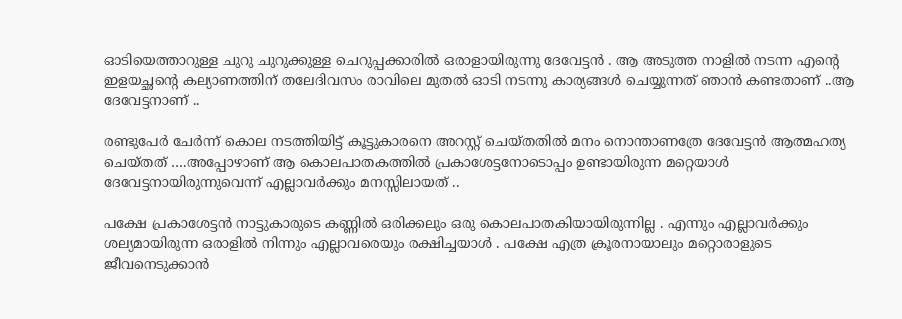ഓടിയെത്താറുള്ള ചുറു ചുറുക്കുള്ള ചെറുപ്പക്കാരിൽ ഒരാളായിരുന്നു ദേവേട്ടൻ . ആ അടുത്ത നാളിൽ നടന്ന എന്റെ ഇളയച്ഛന്റെ കല്യാണത്തിന് തലേദിവസം രാവിലെ മുതൽ ഓടി നടന്നു കാര്യങ്ങൾ ചെയ്യുന്നത് ഞാൻ കണ്ടതാണ് ..ആ ദേവേട്ടനാണ് ..

രണ്ടുപേർ ചേർന്ന് കൊല നടത്തിയിട്ട് കൂട്ടുകാരനെ അറസ്റ്റ് ചെയ്തതിൽ മനം നൊന്താണത്രേ ദേവേട്ടൻ ആത്മഹത്യ ചെയ്തത് ….അപ്പോഴാണ് ആ കൊലപാതകത്തിൽ പ്രകാശേട്ടനോടൊപ്പം ഉണ്ടായിരുന്ന മറ്റെയാൾ ദേവേട്ടനായിരുന്നുവെന്ന് എല്ലാവർക്കും മനസ്സിലായത് ..

പക്ഷേ പ്രകാശേട്ടൻ നാട്ടുകാരുടെ കണ്ണിൽ ഒരിക്കലും ഒരു കൊലപാതകിയായിരുന്നില്ല . എന്നും എല്ലാവർക്കും ശല്യമായിരുന്ന ഒരാളിൽ നിന്നും എല്ലാവരെയും രക്ഷിച്ചയാൾ . പക്ഷേ എത്ര ക്രൂരനായാലും മറ്റൊരാളുടെ ജീവനെടുക്കാൻ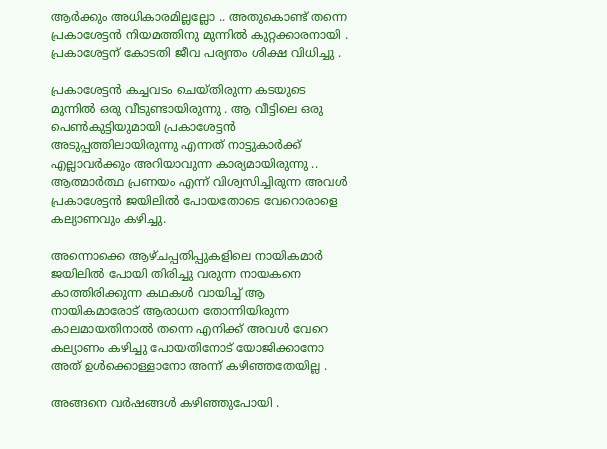ആർക്കും അധികാരമില്ലല്ലോ .. അതുകൊണ്ട് തന്നെ പ്രകാശേട്ടൻ നിയമത്തിനു മുന്നിൽ കുറ്റക്കാരനായി .
പ്രകാശേട്ടന് കോടതി ജീവ പര്യന്തം ശിക്ഷ വിധിച്ചു .

പ്രകാശേട്ടൻ കച്ചവടം ചെയ്തിരുന്ന കടയുടെ മുന്നിൽ ഒരു വീടുണ്ടായിരുന്നു . ആ വീട്ടിലെ ഒരു പെൺകുട്ടിയുമായി പ്രകാശേട്ടൻ അടുപ്പത്തിലായിരുന്നു എന്നത് നാട്ടുകാർക്ക് എല്ലാവർക്കും അറിയാവുന്ന കാര്യമായിരുന്നു ..
ആത്മാർത്ഥ പ്രണയം എന്ന് വിശ്വസിച്ചിരുന്ന അവൾ പ്രകാശേട്ടൻ ജയിലിൽ പോയതോടെ വേറൊരാളെ കല്യാണവും കഴിച്ചു.

അന്നൊക്കെ ആഴ്ചപ്പതിപ്പുകളിലെ നായികമാർ ജയിലിൽ പോയി തിരിച്ചു വരുന്ന നായകനെ കാത്തിരിക്കുന്ന കഥകൾ വായിച്ച് ആ നായികമാരോട് ആരാധന തോന്നിയിരുന്ന കാലമായതിനാൽ തന്നെ എനിക്ക് അവൾ വേറെ കല്യാണം കഴിച്ചു പോയതിനോട് യോജിക്കാനോ അത് ഉൾക്കൊള്ളാനോ അന്ന് കഴിഞ്ഞതേയില്ല .

അങ്ങനെ വർഷങ്ങൾ കഴിഞ്ഞുപോയി .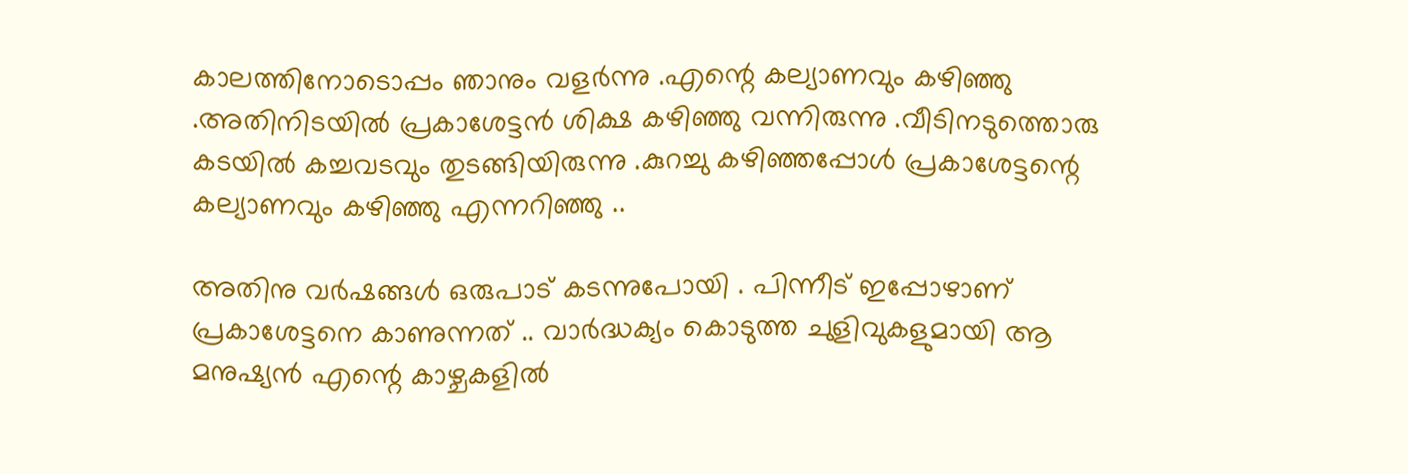കാലത്തിനോടൊപ്പം ഞാനും വളർന്നു .എന്റെ കല്യാണവും കഴിഞ്ഞു .അതിനിടയിൽ പ്രകാശേട്ടൻ ശിക്ഷ കഴിഞ്ഞു വന്നിരുന്നു .വീടിനടുത്തൊരു കടയിൽ കച്ചവടവും തുടങ്ങിയിരുന്നു .കുറച്ചു കഴിഞ്ഞപ്പോൾ പ്രകാശേട്ടന്റെ കല്യാണവും കഴിഞ്ഞു എന്നറിഞ്ഞു ..

അതിനു വർഷങ്ങൾ ഒരുപാട് കടന്നുപോയി . പിന്നീട് ഇപ്പോഴാണ് പ്രകാശേട്ടനെ കാണുന്നത് .. വാർദ്ധക്യം കൊടുത്ത ചുളിവുകളുമായി ആ മനുഷ്യൻ എന്റെ കാഴ്ചകളിൽ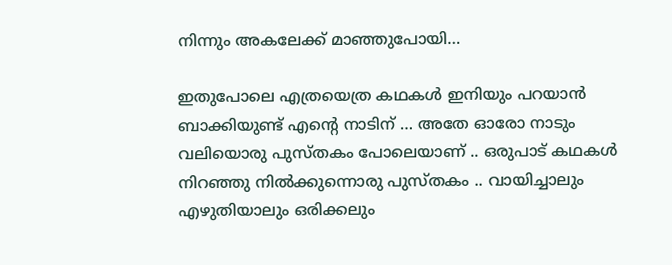നിന്നും അകലേക്ക്‌ മാഞ്ഞുപോയി…

ഇതുപോലെ എത്രയെത്ര കഥകൾ ഇനിയും പറയാൻ ബാക്കിയുണ്ട് എന്റെ നാടിന് … അതേ ഓരോ നാടും വലിയൊരു പുസ്തകം പോലെയാണ് .. ഒരുപാട് കഥകൾ നിറഞ്ഞു നിൽക്കുന്നൊരു പുസ്തകം .. വായിച്ചാലും എഴുതിയാലും ഒരിക്കലും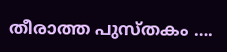തീരാത്ത പുസ്തകം ….